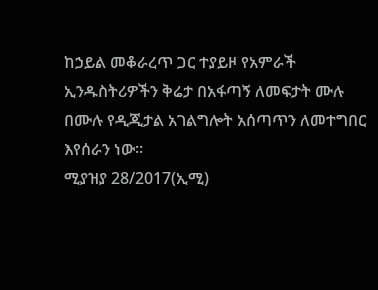ከኃይል መቆራረጥ ጋር ተያይዞ የአምራች ኢንዱስትሪዎችን ቅሬታ በአፋጣኝ ለመፍታት ሙሉ በሙሉ የዲጂታል አገልግሎት አሰጣጥን ለመተግበር እየሰራን ነው፡፡
ሚያዝያ 28/2017(ኢሚ)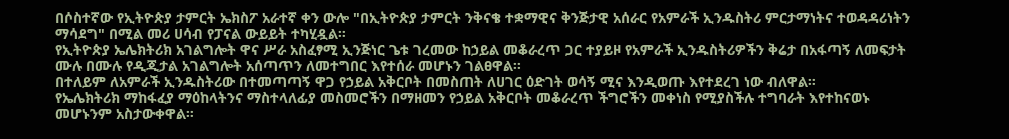በሶስተኛው የኢትዮጵያ ታምርት ኤክስፖ አራተኛ ቀን ውሎ "በኢትዮጵያ ታምርት ንቅናቄ ተቋማዊና ቅንጅታዊ አሰራር የአምራች ኢንዱስትሪ ምርታማነትና ተወዳዳሪነትን ማሳደግ" በሚል መሪ ሀሳብ የፓናል ውይይት ተካሂዷል።
የኢትዮጵያ ኤሌክትሪክ አገልግሎት ዋና ሥራ አስፈፃሚ ኢንጅነር ጌቱ ገረመው ከኃይል መቆራረጥ ጋር ተያይዞ የአምራች ኢንዱስትሪዎችን ቅሬታ በአፋጣኝ ለመፍታት ሙሉ በሙሉ የዲጂታል አገልግሎት አሰጣጥን ለመተግበር እየተሰራ መሆኑን ገልፀዋል፡፡
በተለይም ለአምራች ኢንዱስትሪው በተመጣጣኝ ዋጋ የኃይል አቅርቦት በመስጠት ለሀገር ዕድገት ወሳኝ ሚና እንዲወጡ እየተደረገ ነው ብለዋል።
የኤሌክትሪክ ማከፋፈያ ማዕከላትንና ማስተላለፊያ መስመሮችን በማዘመን የኃይል አቅርቦት መቆራረጥ ችግሮችን መቀነስ የሚያስችሉ ተግባራት እየተከናወኑ መሆኑንም አስታውቀዋል።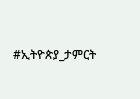#ኢትዮጵያ_ታምርት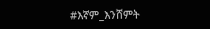#እኛም_እንሸምት